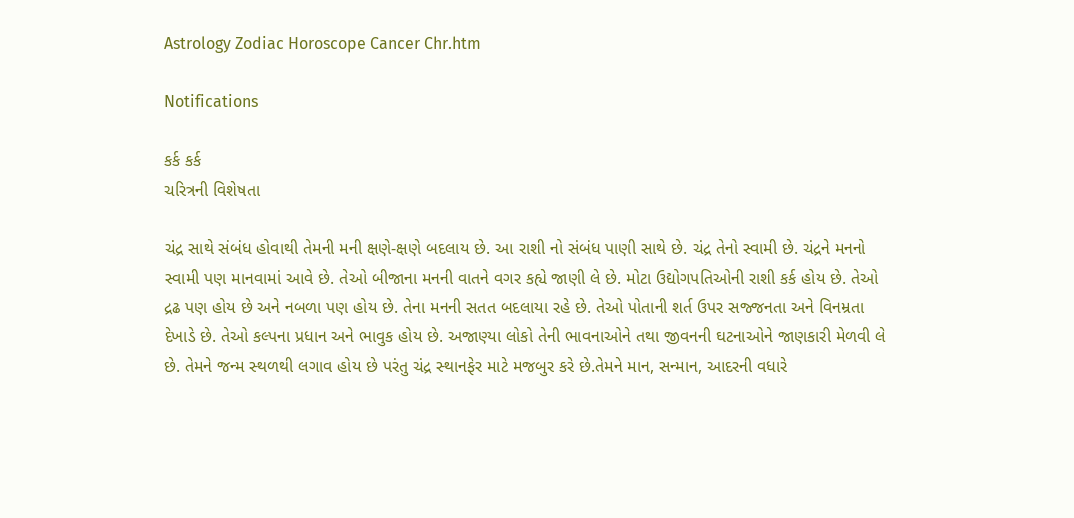Astrology Zodiac Horoscope Cancer Chr.htm

Notifications

કર્ક કર્ક
ચરિત્રની વિશેષતા

ચંદ્ર સાથે સંબંધ હોવાથી તેમની મની ક્ષણે-ક્ષણે બદલાય છે. આ રાશી નો સંબંધ પાણી સાથે છે. ચંદ્ર તેનો સ્‍વામી છે. ચંદ્રને મનનો સ્‍વામી પણ માનવામાં આવે છે. તેઓ બીજાના મનની વાતને વગર કહ્યે જાણી લે છે. મોટા ઉદ્યોગપતિઓની રાશી કર્ક હોય છે. તેઓ દ્રઢ પણ હોય છે અને નબળા પણ હોય છે. તેના મનની સતત બદલાયા રહે છે. તેઓ પોતાની શર્ત ઉપર સજ્જનતા અને વિનમ્રતા દેખાડે છે. તેઓ કલ્પના પ્રધાન અને ભાવુક હોય છે. અજાણ્યા લોકો તેની ભાવનાઓને તથા જીવનની ઘટનાઓને જાણકારી મેળવી લે છે. તેમને જન્‍મ સ્‍થળથી લગાવ હોય છે પરંતુ ચંદ્ર સ્‍થાનફેર માટે મજબુર કરે છે.તેમને માન, સન્‍માન, આદરની વધારે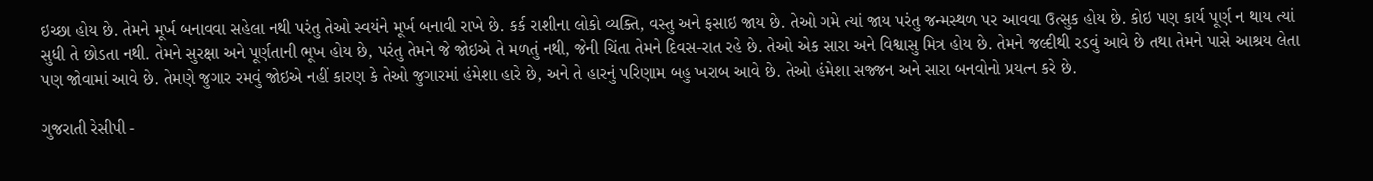ઇચ્‍છા હોય છે. તેમને મૂર્ખ બનાવવા સહેલા નથી પરંતુ તેઓ સ્‍વયંને મૂર્ખ બનાવી રાખે છે. કર્ક રાશીના લોકો વ્‍યક્તિ, વસ્‍તુ અને ફસાઇ જાય છે. તેઓ ગમે ત્‍યાં જાય પરંતુ જન્‍મસ્‍થળ પર આવવા ઉત્‍સુક હોય છે. કોઇ પણ કાર્ય પૂર્ણ ન થાય ત્‍યાં સુધી તે છોડતા નથી. તેમને સુરક્ષા અને પૂર્ણતાની ભૂખ હોય છે, પરંતુ તેમને જે જોઇએ તે મળતું નથી, જેની ચિંતા તેમને દિવસ-રાત રહે છે. તેઓ એક સારા અને વિશ્વાસુ મિત્ર હોય છે. તેમને જલ્દીથી રડવું આવે છે તથા તેમને પાસે આશ્રય લેતા પણ જોવામાં આવે છે. તેમણે જુગાર રમવું જોઇએ નહીં કારણ કે તેઓ જુગારમાં હંમેશા હારે છે, અને તે હારનું પરિણામ બહુ ખરાબ આવે છે. તેઓ હંમેશા સજ્જન અને સારા બનવોનો પ્રયત્‍ન કરે છે.

ગુજરાતી રેસીપી -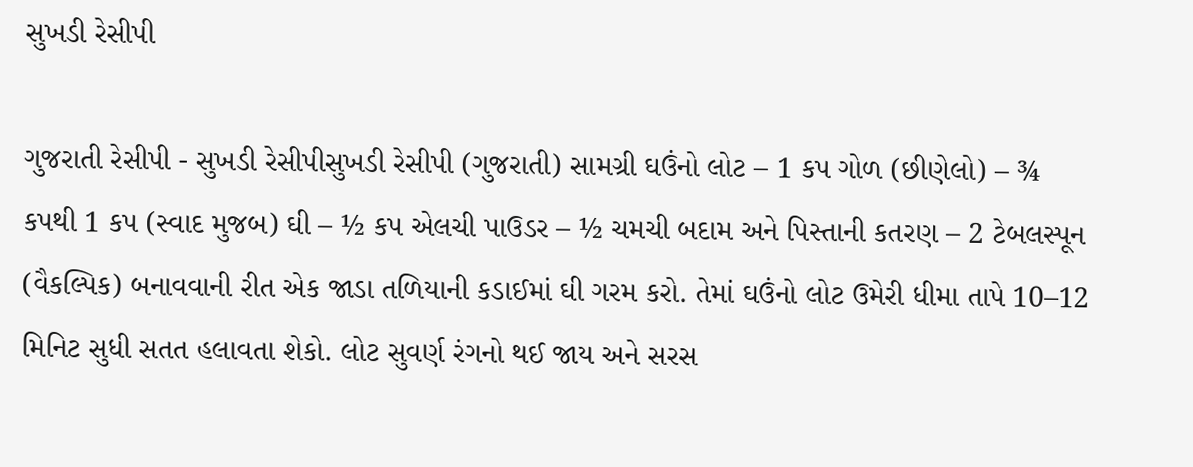સુખડી રેસીપી

ગુજરાતી રેસીપી - સુખડી રેસીપીસુખડી રેસીપી (ગુજરાતી) સામગ્રી ઘઉંનો લોટ – 1 કપ ગોળ (છીણેલો) – ¾ કપથી 1 કપ (સ્વાદ મુજબ) ઘી – ½ કપ એલચી પાઉડર – ½ ચમચી બદામ અને પિસ્તાની કતરણ – 2 ટેબલસ્પૂન (વૈકલ્પિક) બનાવવાની રીત એક જાડા તળિયાની કડાઈમાં ઘી ગરમ કરો. તેમાં ઘઉંનો લોટ ઉમેરી ધીમા તાપે 10–12 મિનિટ સુધી સતત હલાવતા શેકો. લોટ સુવર્ણ રંગનો થઈ જાય અને સરસ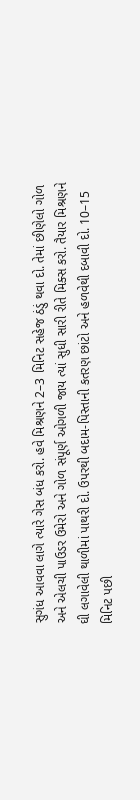સુગંધ આવવા લાગે ત્યારે ગેસ બંધ કરો. હવે મિશ્રણને 2–3 મિનિટ સહેજ ઠંડું થવા દો. તેમાં છીણેલો ગોળ અને એલચી પાઉડર ઉમેરો અને ગોળ સંપૂર્ણ ઓગળી જાય ત્યાં સુધી સારી રીતે મિક્સ કરો. તૈયાર મિશ્રણને ઘી લગાવેલી થાળીમાં પાથરી દો. ઉપરથી બદામ-પિસ્તાની કતરણ છાંટો અને હળવેથી દબાવી દો. 10–15 મિનિટ પછી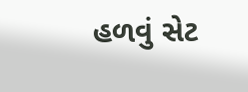હળવું સેટ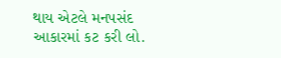થાય એટલે મનપસંદ આકારમાં કટ કરી લો.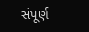સંપૂર્ણ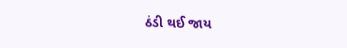ઠંડી થઈ જાય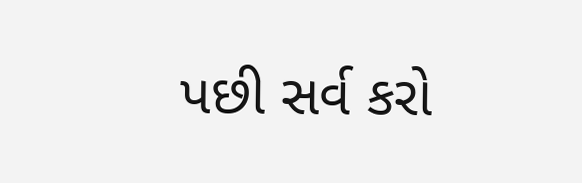પછી સર્વ કરો